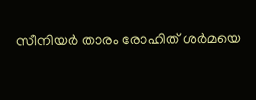സീനിയർ താരം രോഹിത് ശർമയെ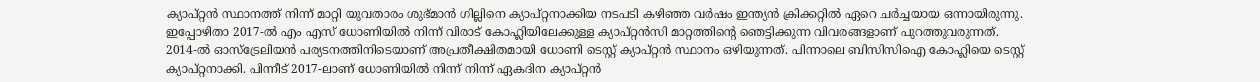ക്യാപ്റ്റൻ സ്ഥാനത്ത് നിന്ന് മാറ്റി യുവതാരം ശുഭ്മാൻ ഗില്ലിനെ ക്യാപ്റ്റനാക്കിയ നടപടി കഴിഞ്ഞ വർഷം ഇന്ത്യൻ ക്രിക്കറ്റിൽ ഏറെ ചർച്ചയായ ഒന്നായിരുന്നു. ഇപ്പോഴിതാ 2017-ൽ എം എസ് ധോണിയിൽ നിന്ന് വിരാട് കോഹ്ലിയിലേക്കുള്ള ക്യാപ്റ്റൻസി മാറ്റത്തിന്റെ ഞെട്ടിക്കുന്ന വിവരങ്ങളാണ് പുറത്തുവരുന്നത്.
2014-ൽ ഓസ്ട്രേലിയൻ പര്യടനത്തിനിടെയാണ് അപ്രതീക്ഷിതമായി ധോണി ടെസ്റ്റ് ക്യാപ്റ്റൻ സ്ഥാനം ഒഴിയുന്നത്. പിന്നാലെ ബിസിസിഐ കോഹ്ലിയെ ടെസ്റ്റ് ക്യാപ്റ്റനാക്കി. പിന്നീട് 2017-ലാണ് ധോണിയിൽ നിന്ന് നിന്ന് ഏകദിന ക്യാപ്റ്റൻ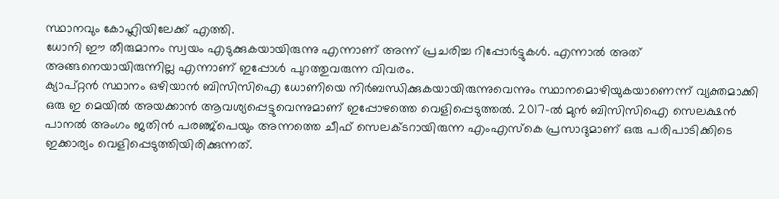സ്ഥാനവും കോഹ്ലിയിലേക്ക് എത്തി.
ധോനി ഈ തീരുമാനം സ്വയം എടുക്കുകയായിരുന്നു എന്നാണ് അന്ന് പ്രചരിച്ച റിപ്പോർട്ടുകൾ. എന്നാൽ അത് അങ്ങനെയായിരുന്നില്ല എന്നാണ് ഇപ്പോൾ പുറത്തുവരുന്ന വിവരം.
ക്യാപ്റ്റൻ സ്ഥാനം ഒഴിയാൻ ബിസിസിഐ ധോണിയെ നിർബന്ധിക്കുകയായിരുന്നുവെന്നും സ്ഥാനമൊഴിയുകയാണെന്ന് വ്യക്തമാക്കി ഒരു ഇ മെയിൽ അയക്കാൻ ആവശ്യപ്പെട്ടുവെന്നുമാണ് ഇപ്പോഴത്തെ വെളിപ്പെടുത്തൽ. 2017-ൽ മുൻ ബിസിസിഐ സെലക്ഷൻ പാനൽ അംഗം ജതിൻ പരഞ്ജ്പെയും അന്നത്തെ ചീഫ് സെലക്ടറായിരുന്ന എംഎസ്കെ പ്രസാദുമാണ് ഒരു പരിപാടിക്കിടെ ഇക്കാര്യം വെളിപ്പെടുത്തിയിരിക്കുന്നത്.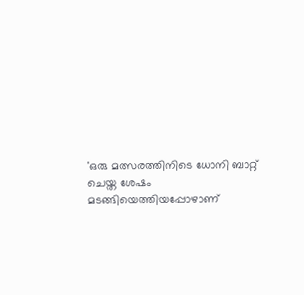'ഒരു മത്സരത്തിനിടെ ധോനി ബാറ്റ് ചെയ്ത ശേഷം മടങ്ങിയെത്തിയപ്പോഴാണ്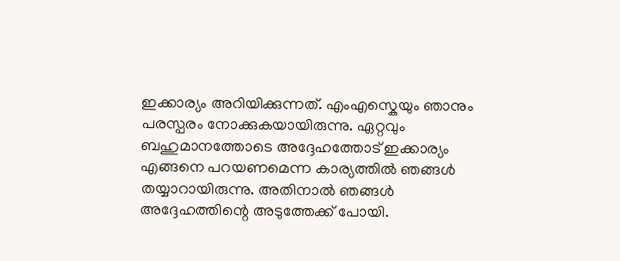ഇക്കാര്യം അറിയിക്കുന്നത്. എംഎസ്കെയും ഞാനും പരസ്പരം നോക്കുകയായിരുന്നു. ഏറ്റവും ബഹുമാനത്തോടെ അദ്ദേഹത്തോട് ഇക്കാര്യം എങ്ങനെ പറയണമെന്ന കാര്യത്തിൽ ഞങ്ങൾ തയ്യാറായിരുന്നു. അതിനാൽ ഞങ്ങൾ അദ്ദേഹത്തിന്റെ അടുത്തേക്ക് പോയി.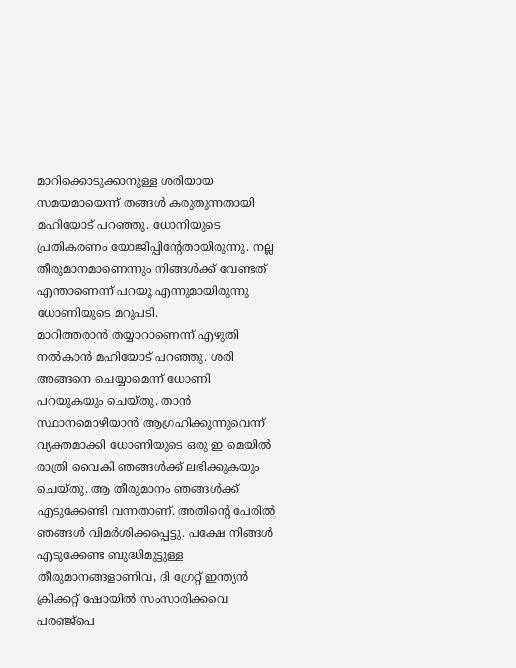മാറിക്കൊടുക്കാനുള്ള ശരിയായ സമയമായെന്ന് തങ്ങൾ കരുതുന്നതായി മഹിയോട് പറഞ്ഞു. ധോനിയുടെ പ്രതികരണം യോജിപ്പിന്റേതായിരുന്നു. നല്ല തീരുമാനമാണെന്നും നിങ്ങൾക്ക് വേണ്ടത് എന്താണെന്ന് പറയൂ എന്നുമായിരുന്നു ധോണിയുടെ മറുപടി.
മാറിത്തരാൻ തയ്യാറാണെന്ന് എഴുതി നൽകാൻ മഹിയോട് പറഞ്ഞു. ശരി അങ്ങനെ ചെയ്യാമെന്ന് ധോണി പറയുകയും ചെയ്തു. താൻ സ്ഥാനമൊഴിയാൻ ആഗ്രഹിക്കുന്നുവെന്ന് വ്യക്തമാക്കി ധോണിയുടെ ഒരു ഇ മെയിൽ രാത്രി വൈകി ഞങ്ങൾക്ക് ലഭിക്കുകയും ചെയ്തു. ആ തീരുമാനം ഞങ്ങൾക്ക് എടുക്കേണ്ടി വന്നതാണ്. അതിന്റെ പേരിൽ ഞങ്ങൾ വിമർശിക്കപ്പെട്ടു. പക്ഷേ നിങ്ങൾ എടുക്കേണ്ട ബുദ്ധിമുട്ടുള്ള തീരുമാനങ്ങളാണിവ, ദി ഗ്രേറ്റ് ഇന്ത്യൻ ക്രിക്കറ്റ് ഷോയിൽ സംസാരിക്കവെ പരഞ്ജ്പെ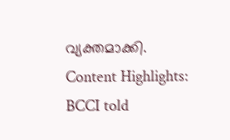വ്യക്തമാക്കി.
Content Highlights: BCCI told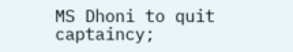MS Dhoni to quit captaincy;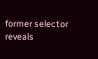former selector reveals